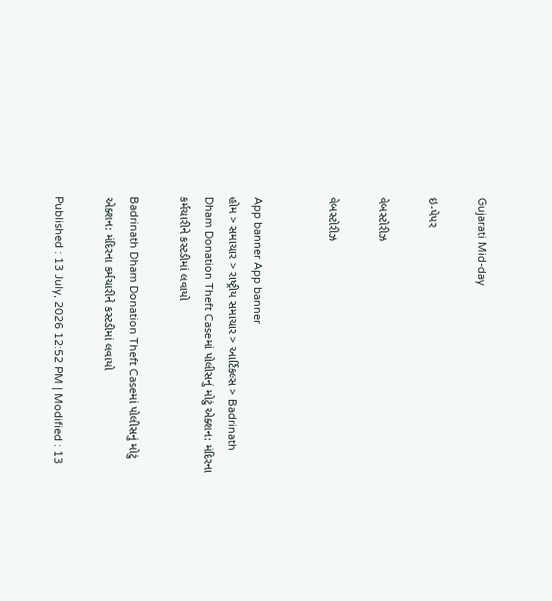Gujarati Mid-day

ઇ-પેપર

વેબસ્ટોરીઝ

વેબસ્ટોરીઝ


App banner App banner
હોમ > સમાચાર > રાષ્ટ્રીય સમાચાર > આર્ટિકલ્સ > Badrinath Dham Donation Theft Caseમાં પોલીસનું મોટું એક્શન: મંદિરના કર્મચારીને કસ્ટડીમાં લવાયો

Badrinath Dham Donation Theft Caseમાં પોલીસનું મોટું એક્શન: મંદિરના કર્મચારીને કસ્ટડીમાં લવાયો

Published : 13 July, 2026 12:52 PM | Modified : 13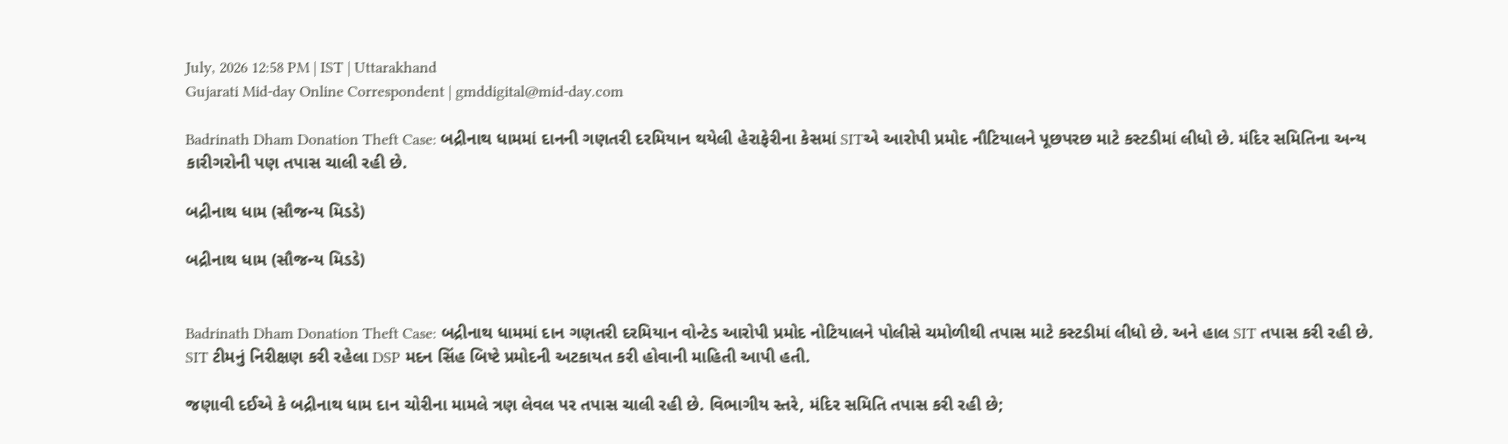July, 2026 12:58 PM | IST | Uttarakhand
Gujarati Mid-day Online Correspondent | gmddigital@mid-day.com

Badrinath Dham Donation Theft Case: બદ્રીનાથ ધામમાં દાનની ગણતરી દરમિયાન થયેલી હેરાફેરીના કેસમાં SITએ આરોપી પ્રમોદ નૌટિયાલને પૂછપરછ માટે કસ્ટડીમાં લીધો છે. મંદિર સમિતિના અન્ય કારીગરોની પણ તપાસ ચાલી રહી છે.

બદ્રીનાથ ધામ (સૌજન્ય મિડડે)

બદ્રીનાથ ધામ (સૌજન્ય મિડડે)


Badrinath Dham Donation Theft Case: બદ્રીનાથ ધામમાં દાન ગણતરી દરમિયાન વોન્ટેડ આરોપી પ્રમોદ નોટિયાલને પોલીસે ચમોળીથી તપાસ માટે કસ્ટડીમાં લીધો છે. અને હાલ SIT તપાસ કરી રહી છે. SIT ટીમનું નિરીક્ષણ કરી રહેલા DSP મદન સિંહ બિષ્ટે પ્રમોદની અટકાયત કરી હોવાની માહિતી આપી હતી.

જણાવી દઈએ કે બદ્રીનાથ ધામ દાન ચોરીના મામલે ત્રણ લેવલ પર તપાસ ચાલી રહી છે. વિભાગીય સ્તરે, મંદિર સમિતિ તપાસ કરી રહી છે;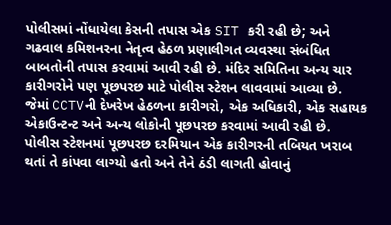પોલીસમાં નોંધાયેલા કેસની તપાસ એક SIT કરી રહી છે; અને ગઢવાલ કમિશનરના નેતૃત્વ હેઠળ પ્રણાલીગત વ્યવસ્થા સંબંધિત બાબતોની તપાસ કરવામાં આવી રહી છે. મંદિર સમિતિના અન્ય ચાર કારીગરોને પણ પૂછપરછ માટે પોલીસ સ્ટેશન લાવવામાં આવ્યા છે. જેમાં CCTVની દેખરેખ હેઠળના કારીગરો, એક અધિકારી, એક સહાયક એકાઉન્ટન્ટ અને અન્ય લોકોની પૂછપરછ કરવામાં આવી રહી છે. પોલીસ સ્ટેશનમાં પૂછપરછ દરમિયાન એક કારીગરની તબિયત ખરાબ થતાં તે કાંપવા લાગ્યો હતો અને તેને ઠંડી લાગતી હોવાનું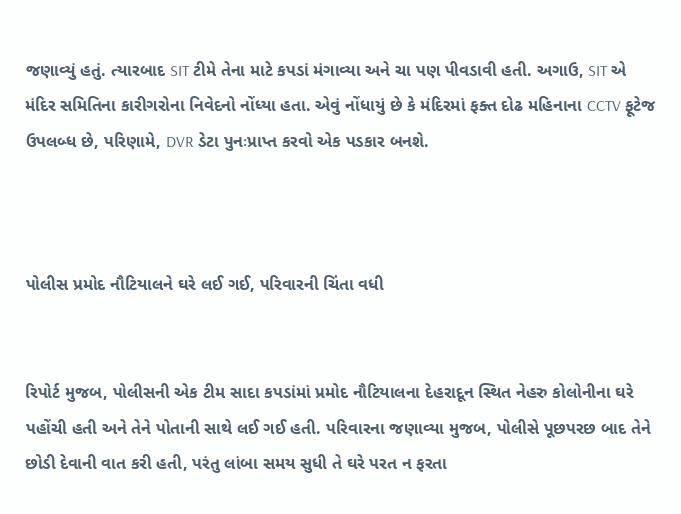જણાવ્યું હતું. ત્યારબાદ SIT ટીમે તેના માટે કપડાં મંગાવ્યા અને ચા પણ પીવડાવી હતી. અગાઉ, SIT એ મંદિર સમિતિના કારીગરોના નિવેદનો નોંધ્યા હતા. એવું નોંધાયું છે કે મંદિરમાં ફક્ત દોઢ મહિનાના CCTV ફૂટેજ ઉપલબ્ધ છે, પરિણામે, DVR ડેટા પુનઃપ્રાપ્ત કરવો એક પડકાર બનશે.



પોલીસ પ્રમોદ નૌટિયાલને ઘરે લઈ ગઈ, પરિવારની ચિંતા વધી


રિપોર્ટ મુજબ, પોલીસની એક ટીમ સાદા કપડાંમાં પ્રમોદ નૌટિયાલના દેહરાદૂન સ્થિત નેહરુ કોલોનીના ઘરે પહોંચી હતી અને તેને પોતાની સાથે લઈ ગઈ હતી. પરિવારના જણાવ્યા મુજબ, પોલીસે પૂછપરછ બાદ તેને છોડી દેવાની વાત કરી હતી, પરંતુ લાંબા સમય સુધી તે ઘરે પરત ન ફરતા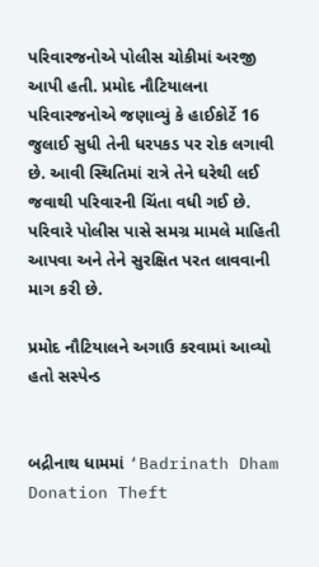પરિવારજનોએ પોલીસ ચોકીમાં અરજી આપી હતી. પ્રમોદ નૌટિયાલના પરિવારજનોએ જણાવ્યું કે હાઈકોર્ટે 16 જુલાઈ સુધી તેની ધરપકડ પર રોક લગાવી છે. આવી સ્થિતિમાં રાત્રે તેને ઘરેથી લઈ જવાથી પરિવારની ચિંતા વધી ગઈ છે. પરિવારે પોલીસ પાસે સમગ્ર મામલે માહિતી આપવા અને તેને સુરક્ષિત પરત લાવવાની માગ કરી છે.

પ્રમોદ નૌટિયાલને અગાઉ કરવામાં આવ્યો હતો સસ્પેન્ડ


બદ્રીનાથ ધામમાં ‘Badrinath Dham Donation Theft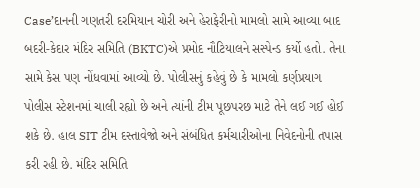Case’દાનની ગણતરી દરમિયાન ચોરી અને હેરાફેરીનો મામલો સામે આવ્યા બાદ બદરી-કેદાર મંદિર સમિતિ (BKTC)એ પ્રમોદ નૌટિયાલને સસ્પેન્ડ કર્યો હતો. તેના સામે કેસ પણ નોંધવામાં આવ્યો છે. પોલીસનું કહેવું છે કે મામલો કર્ણપ્રયાગ પોલીસ સ્ટેશનમાં ચાલી રહ્યો છે અને ત્યાંની ટીમ પૂછપરછ માટે તેને લઈ ગઈ હોઈ શકે છે. હાલ SIT ટીમ દસ્તાવેજો અને સંબંધિત કર્મચારીઓના નિવેદનોની તપાસ કરી રહી છે. મંદિર સમિતિ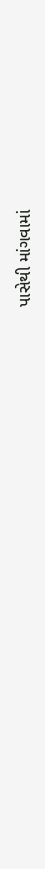પાસેથી માંગવામાં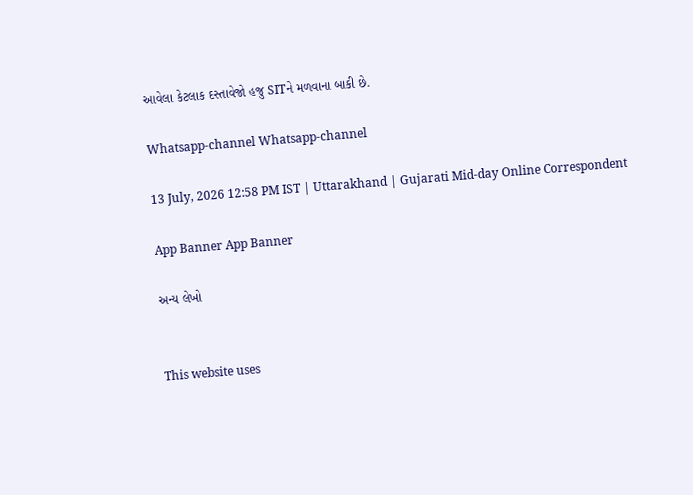આવેલા કેટલાક દસ્તાવેજો હજુ SITને મળવાના બાકી છે.

Whatsapp-channel Whatsapp-channel

13 July, 2026 12:58 PM IST | Uttarakhand | Gujarati Mid-day Online Correspondent

App Banner App Banner

અન્ય લેખો


This website uses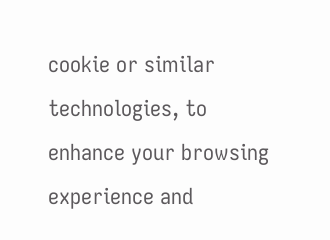cookie or similar technologies, to enhance your browsing experience and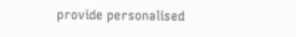provide personalised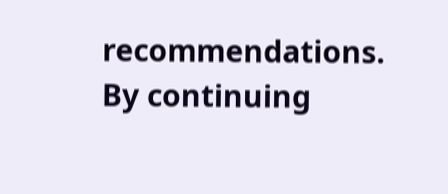recommendations. By continuing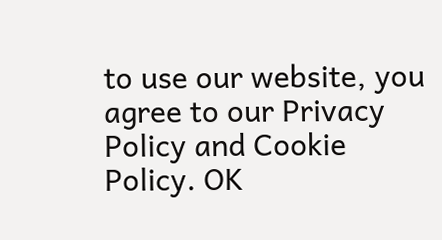to use our website, you agree to our Privacy Policy and Cookie Policy. OK